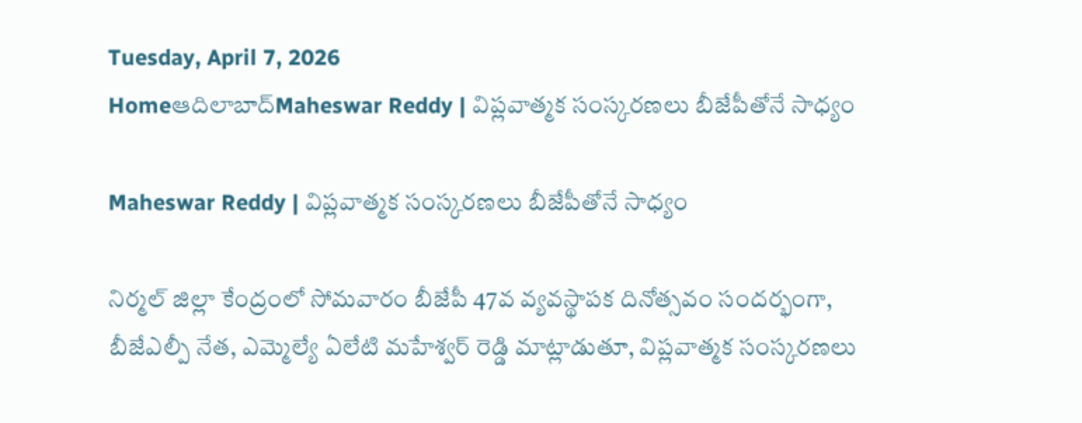Tuesday, April 7, 2026
Homeఆదిలాబాద్Maheswar Reddy | విప్లవాత్మక సంస్కరణలు బీజేపీతోనే సాధ్యం

Maheswar Reddy | విప్లవాత్మక సంస్కరణలు బీజేపీతోనే సాధ్యం

నిర్మల్ జిల్లా కేంద్రంలో సోమవారం బీజేపీ 47వ వ్యవస్థాపక దినోత్సవం సందర్భంగా, బీజేఎల్పీ నేత, ఎమ్మెల్యే ఏలేటి మహేశ్వర్ రెడ్డి మాట్లాడుతూ, విప్లవాత్మక సంస్కరణలు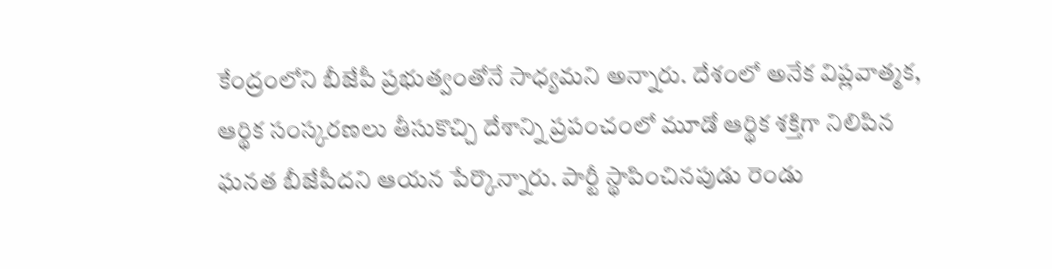కేంద్రంలోని బీజేపీ ప్రభుత్వంతోనే సాధ్యమని అన్నారు. దేశంలో అనేక విప్లవాత్మక, ఆర్థిక సంస్కరణలు తీసుకొచ్చి దేశాన్ని ప్రపంచంలో మూడో ఆర్థిక శక్తిగా నిలిపిన ఘనత బీజేపీదని ఆయన పేర్కొన్నారు. పార్టీ స్థాపించినపుడు రెండు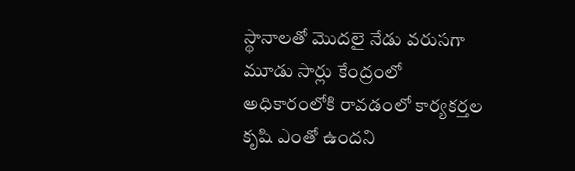స్థానాలతో మొదలై నేడు వరుసగా మూడు సార్లు కేంద్రంలో అధికారంలోకి రావడంలో కార్యకర్తల కృషి ఎంతో ఉందని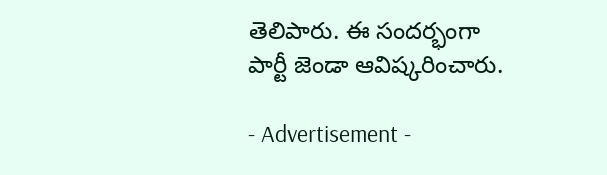తెలిపారు. ఈ సందర్భంగా పార్టీ జెండా ఆవిష్కరించారు.

- Advertisement -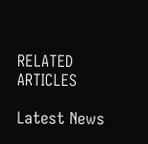RELATED ARTICLES

Latest News